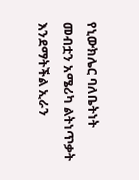የኒውክሌር ባለቤትነት መብቷን አሜሪካ ልትነጥቃት እንደማትችል ኢራን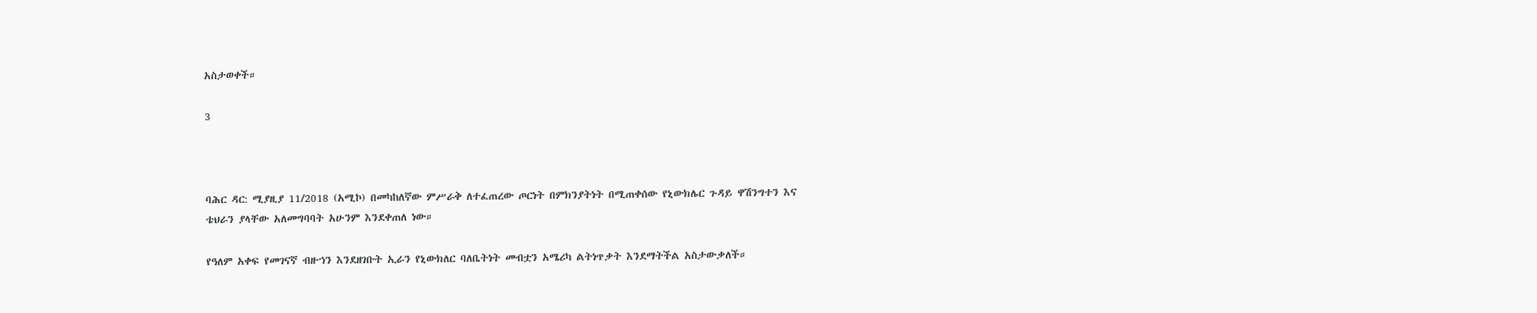አስታወቀች።

3



ባሕር ዳር: ሚያዚያ 11/2018 (አሚኮ) በመካከለኛው ምሥራቅ ለተፈጠረው ጦርነት በምክንያትነት በሚጠቀሰው የኒውክሌር ጉዳይ ዋሽንግተን እና ቴህራን ያላቸው አለመግባባት አሁንም እንደቀጠለ ነው።

የዓለም አቀፍ የመገናኛ ብዙኀን እንደዘገቡት ኢራን የኒውክለር ባለቤትነት መብቷን አሜሪካ ልትነጥቃት እንደማትችል አስታውቃለች።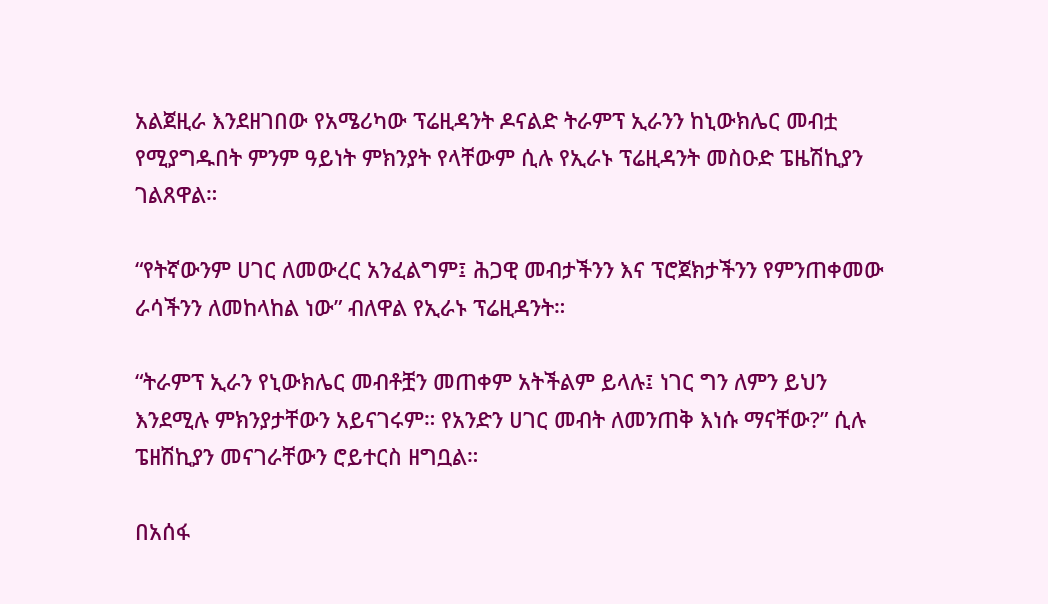አልጀዚራ እንደዘገበው የአሜሪካው ፕሬዚዳንት ዶናልድ ትራምፕ ኢራንን ከኒውክሌር መብቷ የሚያግዱበት ምንም ዓይነት ምክንያት የላቸውም ሲሉ የኢራኑ ፕሬዚዳንት መስዑድ ፔዜሽኪያን ገልጸዋል።

“የትኛውንም ሀገር ለመውረር አንፈልግም፤ ሕጋዊ መብታችንን እና ፕሮጀክታችንን የምንጠቀመው ራሳችንን ለመከላከል ነው” ብለዋል የኢራኑ ፕሬዚዳንት።

“ትራምፕ ኢራን የኒውክሌር መብቶቿን መጠቀም አትችልም ይላሉ፤ ነገር ግን ለምን ይህን እንደሚሉ ምክንያታቸውን አይናገሩም። የአንድን ሀገር መብት ለመንጠቅ እነሱ ማናቸው?” ሲሉ ፔዘሽኪያን መናገራቸውን ሮይተርስ ዘግቧል።

በአሰፋ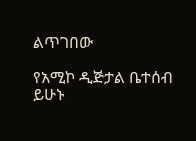ልጥገበው

የአሚኮ ዲጅታል ቤተሰብ ይሁኑ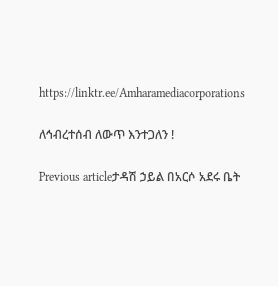https://linktr.ee/Amharamediacorporations

ለኅብረተሰብ ለውጥ እንተጋለን !

Previous articleታዳሽ ኃይል በአርሶ አደሩ ቤት